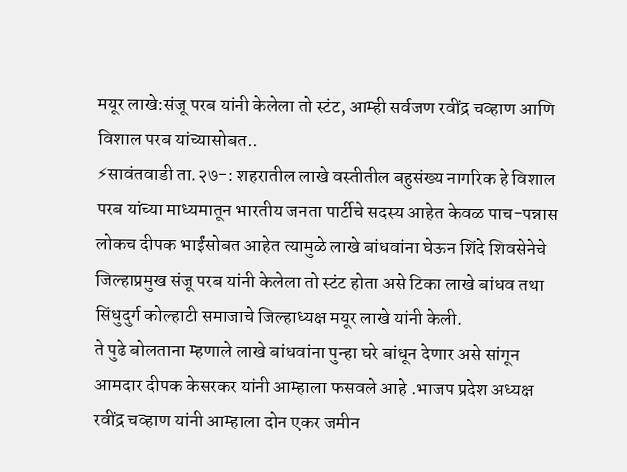मयूर लाखे:संजू परब यांनी केलेला तो स्टंट, आम्ही सर्वजण रवींद्र चव्हाण आणि विशाल परब यांच्यासोबत..
⚡सावंतवाडी ता.२७-: शहरातील लाखे वस्तीतील बहुसंख्य नागरिक हे विशाल परब यांच्या माध्यमातून भारतीय जनता पार्टीचे सदस्य आहेत केवळ पाच-पन्नास लोकच दीपक भाईंसोबत आहेत त्यामुळे लाखे बांधवांना घेऊन शिंदे शिवसेनेचे जिल्हाप्रमुख संजू परब यांनी केलेला तो स्टंट होता असे टिका लाखे बांधव तथा सिंधुदुर्ग कोल्हाटी समाजाचे जिल्हाध्यक्ष मयूर लाखे यांनी केली.
ते पुढे बोलताना म्हणाले लाखे बांधवांना पुन्हा घरे बांधून देणार असे सांगून आमदार दीपक केसरकर यांनी आम्हाला फसवले आहे .भाजप प्रदेश अध्यक्ष रवींद्र चव्हाण यांनी आम्हाला दोन एकर जमीन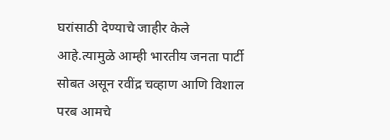घरांसाठी देण्याचे जाहीर केले आहे.त्यामुळे आम्ही भारतीय जनता पार्टी सोबत असून रवींद्र चव्हाण आणि विशाल परब आमचे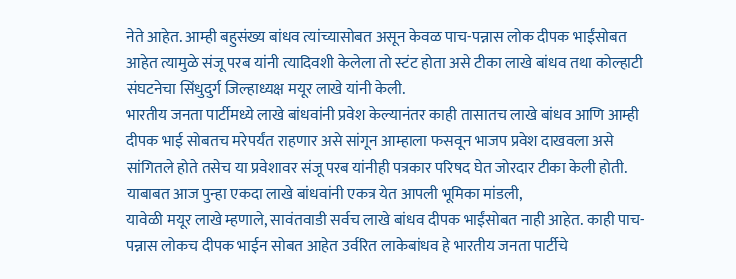नेते आहेत. आम्ही बहुसंख्य बांधव त्यांच्यासोबत असून केवळ पाच-पन्नास लोक दीपक भाईंसोबत आहेत त्यामुळे संजू परब यांनी त्यादिवशी केलेला तो स्टंट होता असे टीका लाखे बांधव तथा कोल्हाटी संघटनेचा सिंधुदुर्ग जिल्हाध्यक्ष मयूर लाखे यांनी केली.
भारतीय जनता पार्टीमध्ये लाखे बांधवांनी प्रवेश केल्यानंतर काही तासातच लाखे बांधव आणि आम्ही दीपक भाई सोबतच मरेपर्यंत राहणार असे सांगून आम्हाला फसवून भाजप प्रवेश दाखवला असे सांगितले होते तसेच या प्रवेशावर संजू परब यांनीही पत्रकार परिषद घेत जोरदार टीका केली होती. याबाबत आज पुन्हा एकदा लाखे बांधवांनी एकत्र येत आपली भूमिका मांडली,
यावेळी मयूर लाखे म्हणाले, सावंतवाडी सर्वच लाखे बांधव दीपक भाईंसोबत नाही आहेत. काही पाच-पन्नास लोकच दीपक भाईन सोबत आहेत उर्वरित लाकेबांधव हे भारतीय जनता पार्टीचे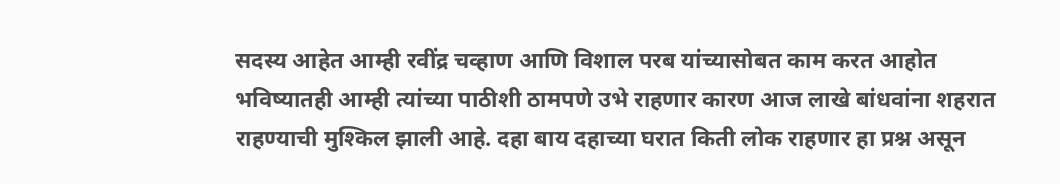सदस्य आहेत आम्ही रवींद्र चव्हाण आणि विशाल परब यांच्यासोबत काम करत आहोत भविष्यातही आम्ही त्यांच्या पाठीशी ठामपणे उभे राहणार कारण आज लाखे बांधवांना शहरात राहण्याची मुश्किल झाली आहे. दहा बाय दहाच्या घरात किती लोक राहणार हा प्रश्न असून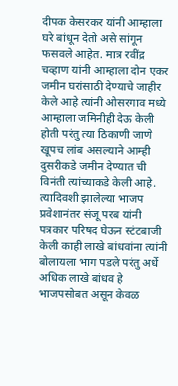दीपक केसरकर यांनी आम्हाला घरे बांधून देतो असे सांगून फसवले आहेत. मात्र रवींद्र चव्हाण यांनी आम्हाला दोन एकर जमीन घरांसाठी देण्याचे जाहीर केले आहे त्यांनी ओसरगाव मध्ये आम्हाला जमिनीही देऊ केली होती परंतु त्या ठिकाणी जाणे खूपच लांब असल्याने आम्ही दुसरीकडे जमीन देण्यात ची विनंती त्यांच्याकडे केली आहे.
त्यादिवशी झालेल्या भाजप प्रवेशानंतर संजू परब यांनी पत्रकार परिषद घेऊन स्टंटबाजी केली काही लाखे बांधवांना त्यांनी बोलायला भाग पडले परंतु अर्धे अधिक लाखे बांधव हे भाजपसोबत असून केवळ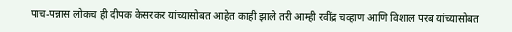पाच-पन्नास लोकच ही दीपक केसरकर यांच्यासोबत आहेत काही झाले तरी आम्ही रवींद्र चव्हाण आणि विशाल परब यांच्यासोबत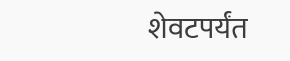शेवटपर्यंत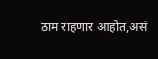ठाम राहणार आहोत,असं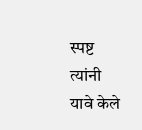स्पष्ट त्यांनी यावे केले